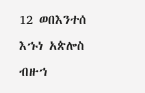12 ወበእንተሰ እኁነ አጵሎስ ብዙኀ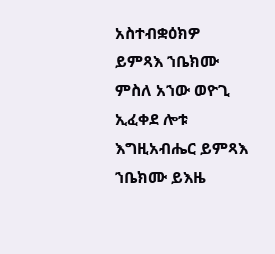አስተብቋዕክዎ ይምጻእ ኀቤክሙ ምስለ አኀው ወዮጊ ኢፈቀደ ሎቱ እግዚአብሔር ይምጻእ ኀቤክሙ ይእዜ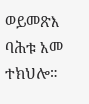ወይመጽእ ባሕቱ አመ ተክህሎ።